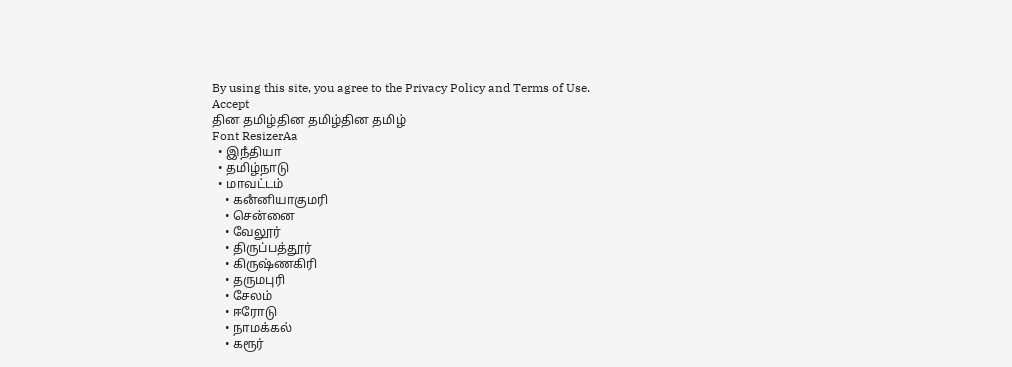By using this site, you agree to the Privacy Policy and Terms of Use.
Accept
தின தமிழ்தின தமிழ்தின தமிழ்
Font ResizerAa
  • இநஂதியா
  • தமிழ்நாடு
  • மாவட்டம்
    • கனஂனியாகுமரி
    • சென்னை
    • வேலூர்
    • திருப்பத்தூர்
    • கிருஷ்ணகிரி
    • தருமபுரி
    • சேலம்
    • ஈரோடு
    • நாமக்கல்
    • கரூர்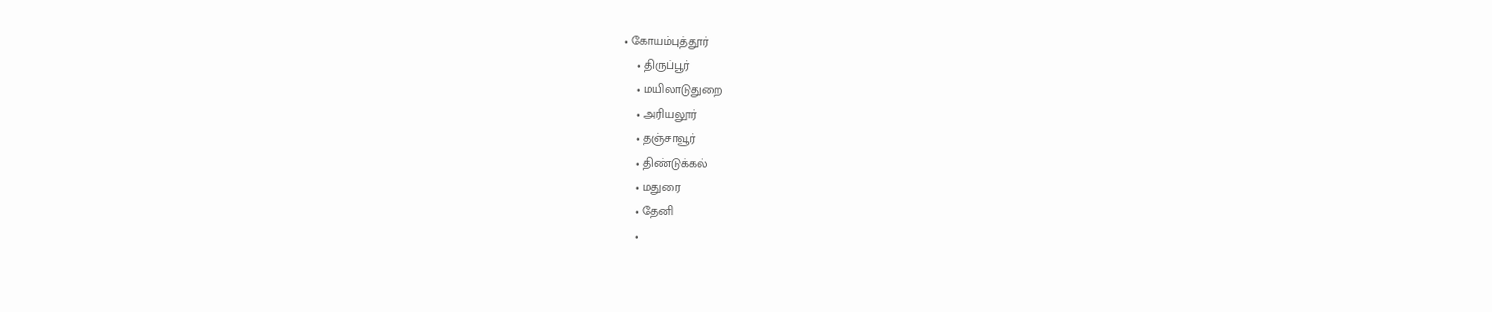• கோயம்புத்தூர்
    • திருப்பூர்
    • மயிலாடுதுறை
    • அரியலூர்
    • தஞ்சாவூர்
    • திண்டுக்கல்
    • மதுரை
    • தேனி
    •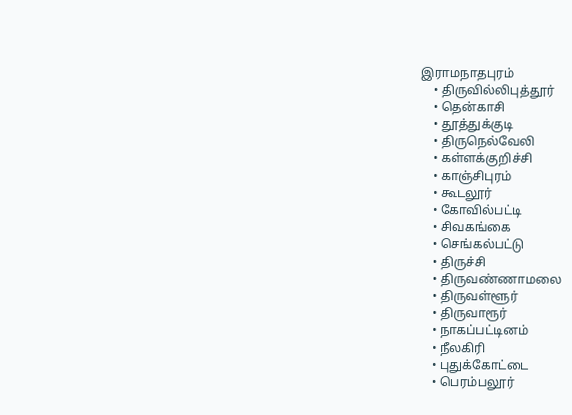இராமநாதபுரம்
    • திருவில்லிபுத்தூர்
    • தென்காசி
    • தூத்துக்குடி
    • திருநெல்வேலி
    • கள்ளக்குறிச்சி
    • காஞ்சிபுரம்
    • கூடலூர்
    • கோவில்பட்டி
    • சிவகங்கை
    • செங்கல்பட்டு
    • திருச்சி
    • திருவண்ணாமலை
    • திருவள்ளூர்
    • திருவாரூர்
    • நாகப்பட்டினம்
    • நீலகிரி
    • புதுக்கோட்டை
    • பெரம்பலூர்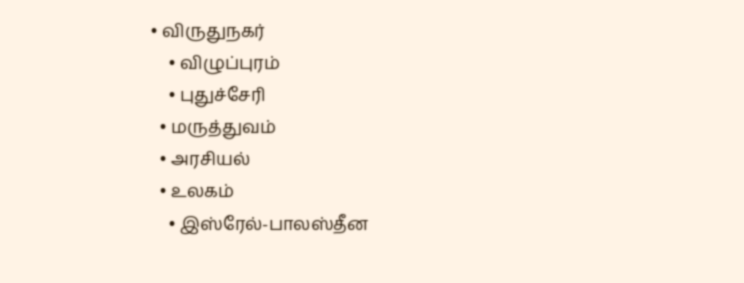• விருதுநகர்
    • விழுப்புரம்
    • புதுச்சேரி
  • மருத்துவம்
  • அரசியல்
  • உலகம்
    • இஸ்ரேல்-பாலஸ்தீன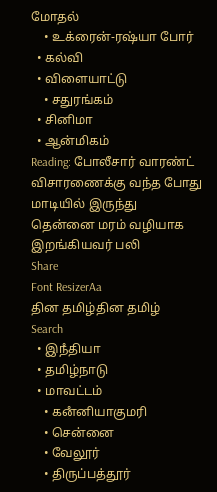மோதல்
    • உக்ரைன்-ரஷ்யா போர்
  • கல்வி
  • விளையாட்டு
    • சதுரங்கம்
  • சினிமா
  • ஆன்மிகம்
Reading: போலீசார் வாரண்ட் விசாரணைக்கு வந்த போது மாடியில் இருந்து தென்னை மரம் வழியாக இறங்கியவர் பலி
Share
Font ResizerAa
தின தமிழ்தின தமிழ்
Search
  • இநஂதியா
  • தமிழ்நாடு
  • மாவட்டம்
    • கனஂனியாகுமரி
    • சென்னை
    • வேலூர்
    • திருப்பத்தூர்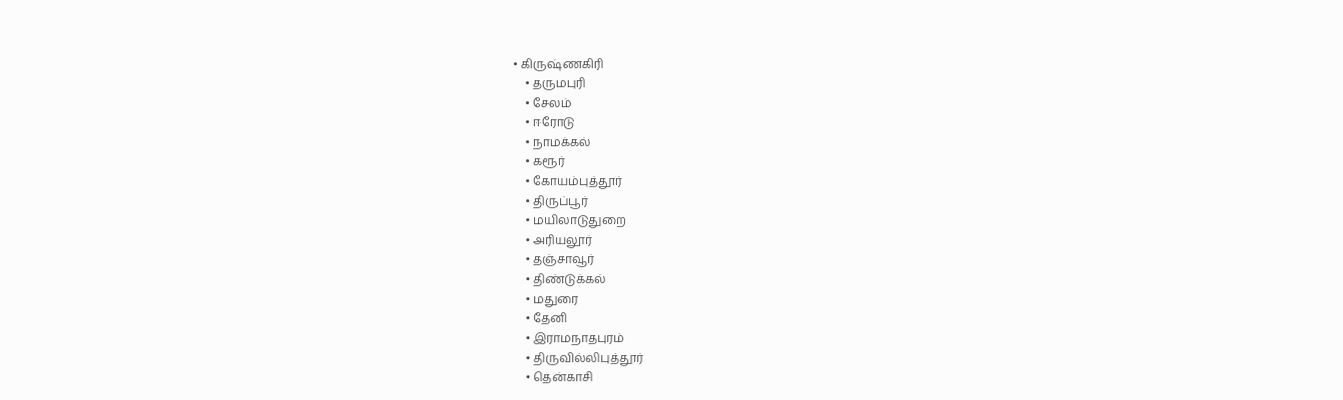• கிருஷ்ணகிரி
    • தருமபுரி
    • சேலம்
    • ஈரோடு
    • நாமக்கல்
    • கரூர்
    • கோயம்புத்தூர்
    • திருப்பூர்
    • மயிலாடுதுறை
    • அரியலூர்
    • தஞ்சாவூர்
    • திண்டுக்கல்
    • மதுரை
    • தேனி
    • இராமநாதபுரம்
    • திருவில்லிபுத்தூர்
    • தென்காசி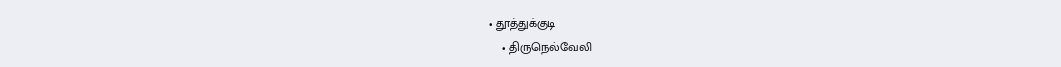• தூத்துக்குடி
    • திருநெல்வேலி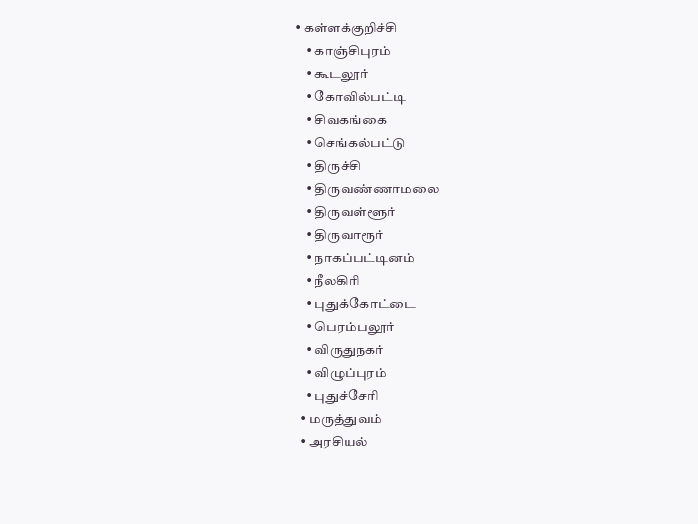• கள்ளக்குறிச்சி
    • காஞ்சிபுரம்
    • கூடலூர்
    • கோவில்பட்டி
    • சிவகங்கை
    • செங்கல்பட்டு
    • திருச்சி
    • திருவண்ணாமலை
    • திருவள்ளூர்
    • திருவாரூர்
    • நாகப்பட்டினம்
    • நீலகிரி
    • புதுக்கோட்டை
    • பெரம்பலூர்
    • விருதுநகர்
    • விழுப்புரம்
    • புதுச்சேரி
  • மருத்துவம்
  • அரசியல்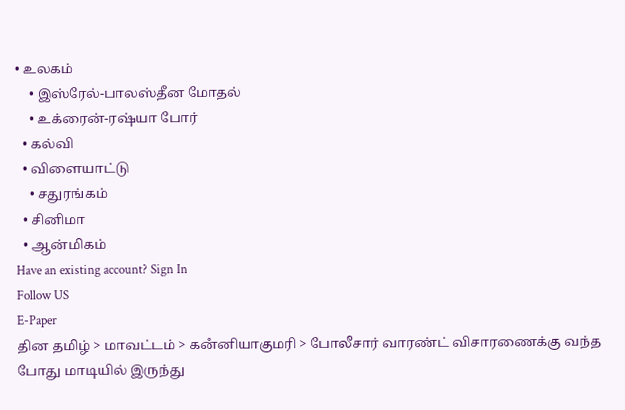• உலகம்
    • இஸ்ரேல்-பாலஸ்தீன மோதல்
    • உக்ரைன்-ரஷ்யா போர்
  • கல்வி
  • விளையாட்டு
    • சதுரங்கம்
  • சினிமா
  • ஆன்மிகம்
Have an existing account? Sign In
Follow US
E-Paper
தின தமிழ் > மாவட்டம் > கனஂனியாகுமரி > போலீசார் வாரண்ட் விசாரணைக்கு வந்த போது மாடியில் இருந்து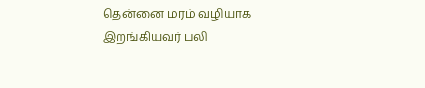தென்னை மரம் வழியாக இறங்கியவர் பலி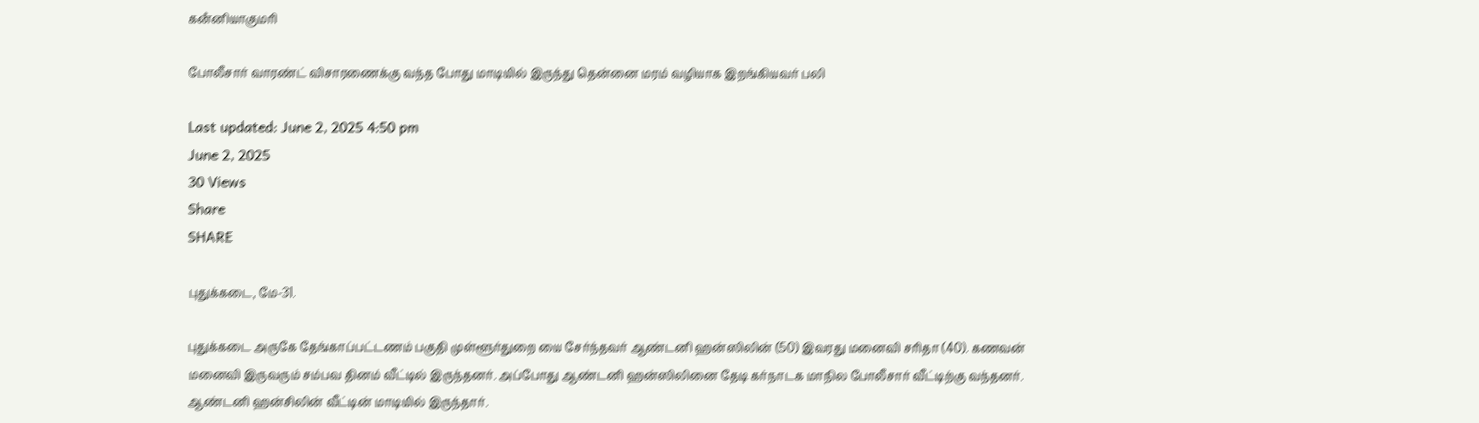கனஂனியாகுமரி

போலீசார் வாரண்ட் விசாரணைக்கு வந்த போது மாடியில் இருந்து தென்னை மரம் வழியாக இறங்கியவர் பலி

Last updated: June 2, 2025 4:50 pm
June 2, 2025
30 Views
Share
SHARE

புதுக்கடை, மே-31.

புதுக்கடை அருகே தேங்காப்பட்டணம் பகுதி முள்ளூர்துறை யை சேர்ந்தவர் ஆண்டனி ஹன்ஸிலின் (50) இவரது மனைவி சரிதா (40). கணவன் மனைவி இருவரும் சம்பவ தினம் வீட்டில் இருந்தனர். அப்போது ஆண்டனி ஹன்ஸிலினை தேடி கர்நாடக மாநில போலீசார் வீட்டிற்கு வந்தனர். ஆண்டனி ஹன்சிலின் வீட்டின் மாடியில் இருந்தார்.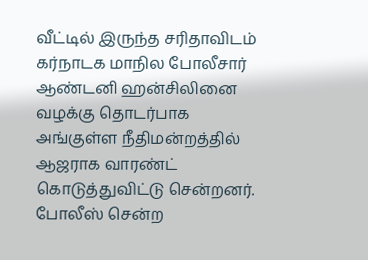வீட்டில் இருந்த சரிதாவிடம் கர்நாடக மாநில போலீசார் ஆண்டனி ஹன்சிலினை வழக்கு தொடர்பாக அங்குள்ள நீதிமன்றத்தில் ஆஜராக வாரண்ட் கொடுத்துவிட்டு சென்றனர்.
போலீஸ் சென்ற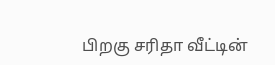பிறகு சரிதா வீட்டின்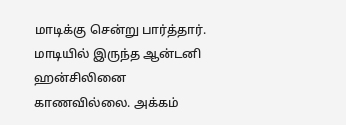மாடிக்கு சென்று பார்த்தார். மாடியில் இருந்த ஆன்டனி ஹன்சிலினை காணவில்லை. அக்கம்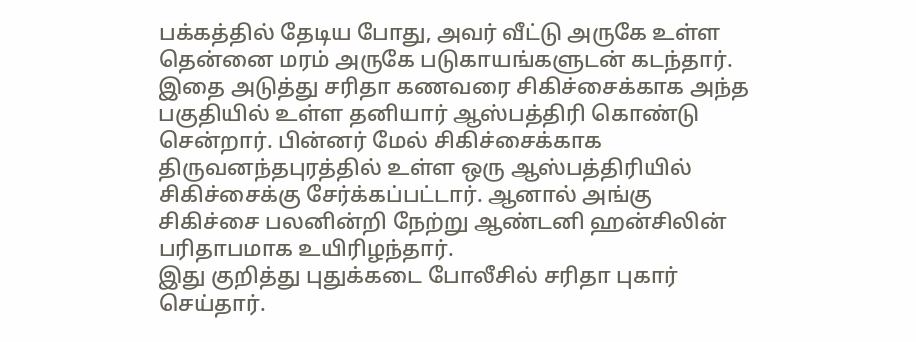பக்கத்தில் தேடிய போது, அவர் வீட்டு அருகே உள்ள தென்னை மரம் அருகே படுகாயங்களுடன் கடந்தார். இதை அடுத்து சரிதா கணவரை சிகிச்சைக்காக அந்த பகுதியில் உள்ள தனியார் ஆஸ்பத்திரி கொண்டு சென்றார். பின்னர் மேல் சிகிச்சைக்காக திருவனந்தபுரத்தில் உள்ள ஒரு ஆஸ்பத்திரியில் சிகிச்சைக்கு சேர்க்கப்பட்டார். ஆனால் அங்கு சிகிச்சை பலனின்றி நேற்று ஆண்டனி ஹன்சிலின் பரிதாபமாக உயிரிழந்தார்.
இது குறித்து புதுக்கடை போலீசில் சரிதா புகார் செய்தார்.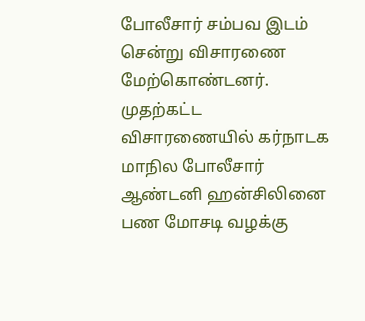போலீசார் சம்பவ இடம் சென்று விசாரணை மேற்கொண்டனர். முதற்கட்ட விசாரணையில் கர்நாடக மாநில போலீசார் ஆண்டனி ஹன்சிலினை பண மோசடி வழக்கு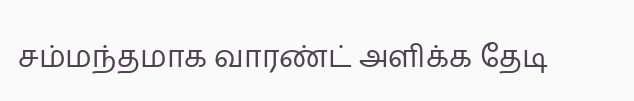சம்மந்தமாக வாரண்ட் அளிக்க தேடி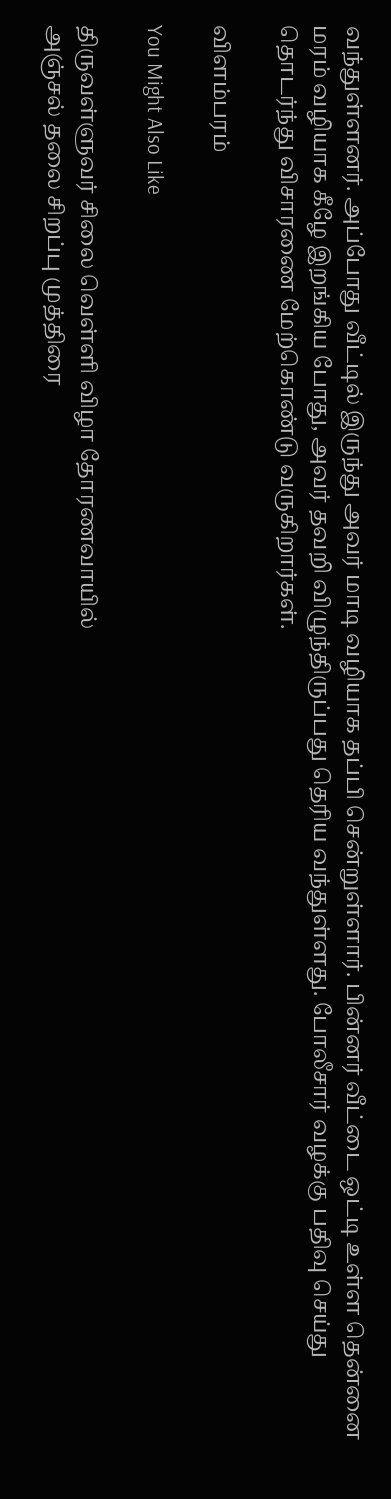வந்துள்ளனர். அப்போது வீட்டில் இருந்து அவர் மாடி வழியாக தப்பி சென்றுள்ளார். பின்னர் வீட்டை ஒட்டி உள்ள தென்னை மரம் வழியாக கீழே இறங்கிய போது, அவர் தவறி விழுந்திருப்பது தெரிய வந்துள்ளது. போலீசார் வழக்கு பதிவு செய்து தொடர்ந்து விசாரணை மேற்கொண்டு வருகிறார்கள்.

விளம்பரம்

You Might Also Like

திருவள்ளுவர் சிலை வெள்ளி விழா தோரணவாயில்
அஞ்சல் தலை சிறப்பு முத்திரை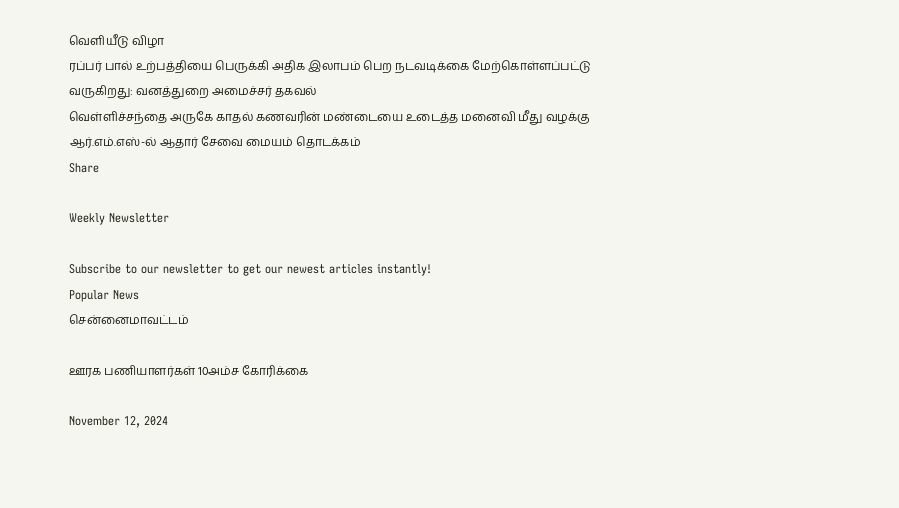வெளியீடு விழா
ரப்பர் பால் உற்பத்தியை பெருக்கி அதிக இலாபம் பெற நடவடிக்கை மேற்கொள்ளப்பட்டு வருகிறது: வனத்துறை அமைச்சர் தகவல்
வெள்ளிச்சந்தை அருகே காதல் கணவரின் மண்டையை உடைத்த மனைவி மீது வழக்கு
ஆர்.எம்.எஸ்-ல் ஆதார் சேவை மையம் தொடக்கம்
Share

Weekly Newsletter

Subscribe to our newsletter to get our newest articles instantly!
Popular News
சென்னைமாவட்டம்

ஊரக பணியாளர்கள் 10அம்ச கோரிக்கை

November 12, 2024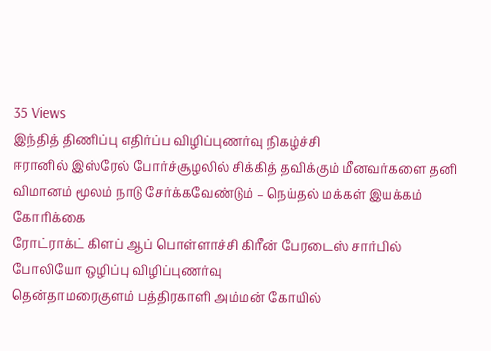35 Views
இந்தித் திணிப்பு எதிர்ப்ப விழிப்புணர்வு நிகழ்ச்சி
ஈரானில் இஸ்ரேல் போர்ச்சூழலில் சிக்கித் தவிக்கும் மீனவர்களை தனி விமானம் மூலம் நாடு சேர்க்கவேண்டும் – நெய்தல் மக்கள் இயக்கம் கோரிக்கை
ரோட்ராக்ட் கிளப் ஆப் பொள்ளாச்சி கிரீன் பேரடைஸ் சார்பில் போலியோ ஒழிப்பு விழிப்புணர்வு
தென்தாமரைகுளம் பத்திரகாளி அம்மன் கோயில்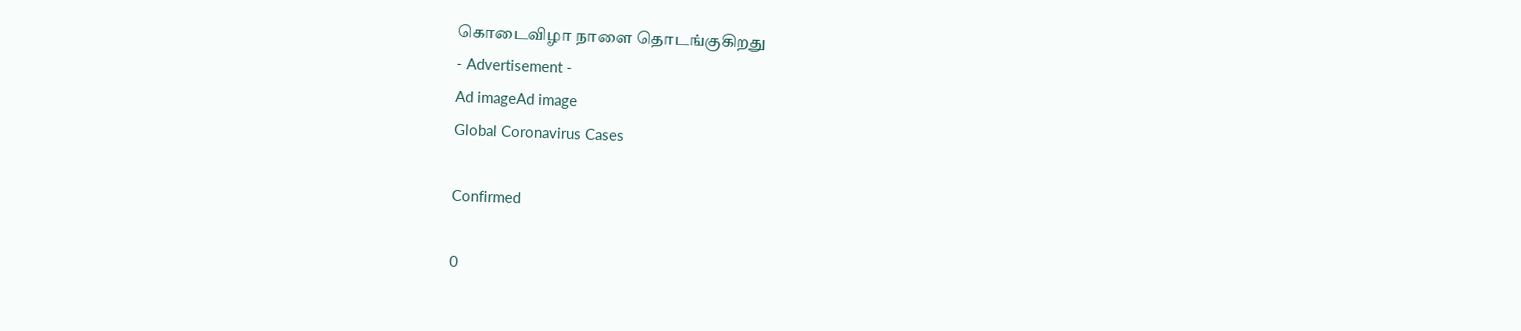கொடைவிழா நாளை தொடங்குகிறது
- Advertisement -
Ad imageAd image
Global Coronavirus Cases

Confirmed

0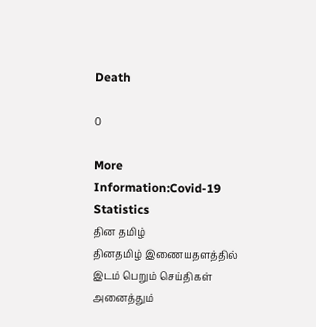Death

0

More Information:Covid-19 Statistics
தின தமிழ்
தினதமிழ் இணையதளத்தில் இடம் பெறும் செய்திகள் அனைத்தும்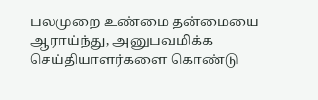பலமுறை உண்மை தன்மையை ஆராய்ந்து, அனுபவமிக்க செய்தியாளர்களை கொண்டு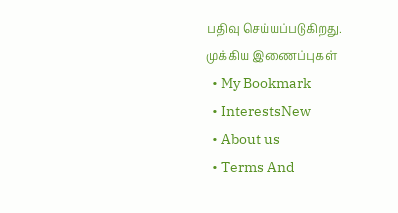பதிவு செய்யப்படுகிறது.
முக்கிய இணைப்புகள்
  • My Bookmark
  • InterestsNew
  • About us
  • Terms And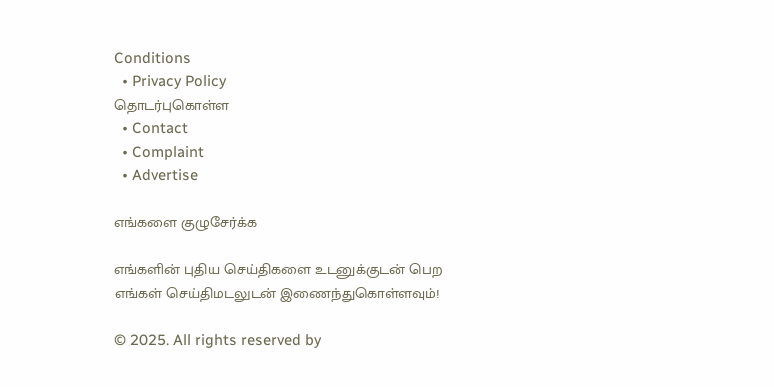Conditions
  • Privacy Policy
தொடர்புகொள்ள
  • Contact
  • Complaint
  • Advertise

எங்களை குழுசேர்க்க

எங்களின் புதிய செய்திகளை உடனுக்குடன் பெற எங்கள் செய்திமடலுடன் இணைந்துகொள்ளவும்!

© 2025. All rights reserved by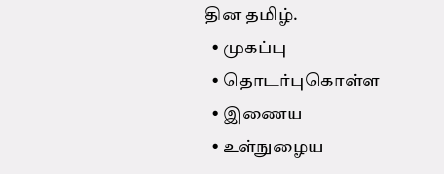தின தமிழ்.
  • முகப்பு
  • தொடர்புகொள்ள
  • இணைய
  • உள்நுழைய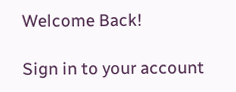Welcome Back!

Sign in to your account